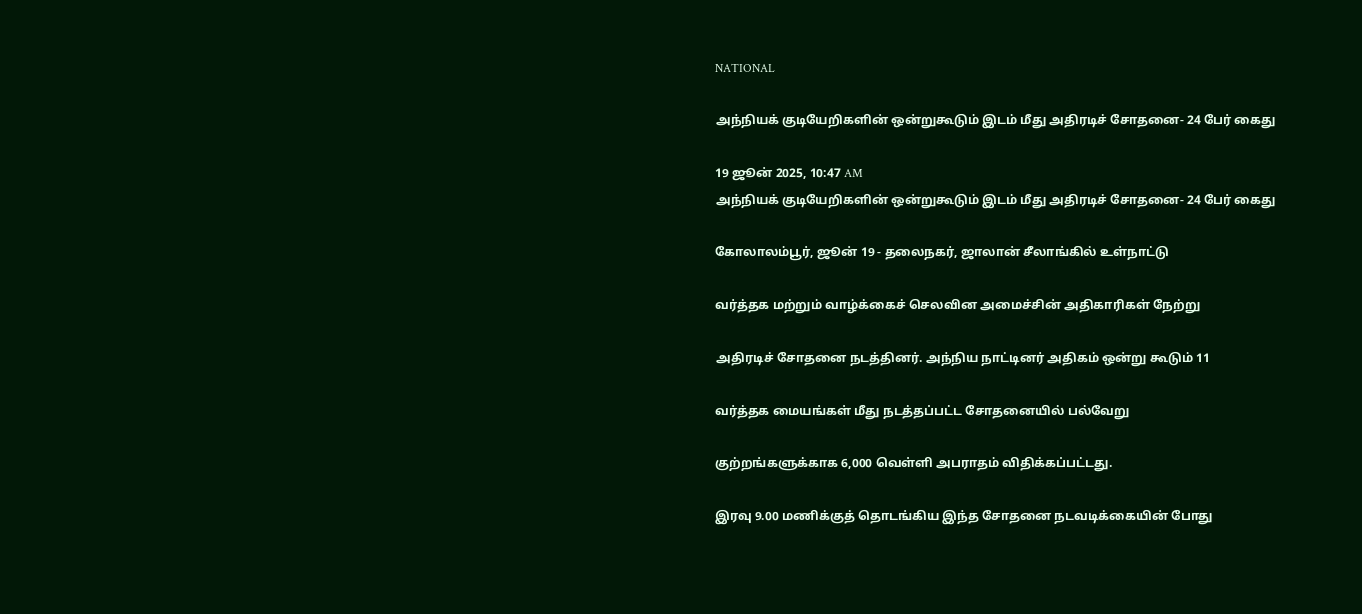NATIONAL

அந்நியக் குடியேறிகளின் ஒன்றுகூடும் இடம் மீது அதிரடிச் சோதனை- 24 பேர் கைது

19 ஜூன் 2025, 10:47 AM
அந்நியக் குடியேறிகளின் ஒன்றுகூடும் இடம் மீது அதிரடிச் சோதனை- 24 பேர் கைது

கோலாலம்பூர், ஜூன் 19 - தலைநகர், ஜாலான் சீலாங்கில் உள்நாட்டு

வர்த்தக மற்றும் வாழ்க்கைச் செலவின அமைச்சின் அதிகாரிகள் நேற்று

அதிரடிச் சோதனை நடத்தினர். அந்நிய நாட்டினர் அதிகம் ஒன்று கூடும் 11

வர்த்தக மையங்கள் மீது நடத்தப்பட்ட சோதனையில் பல்வேறு

குற்றங்களுக்காக 6,000 வெள்ளி அபராதம் விதிக்கப்பட்டது.

இரவு 9.00 மணிக்குத் தொடங்கிய இந்த சோதனை நடவடிக்கையின் போது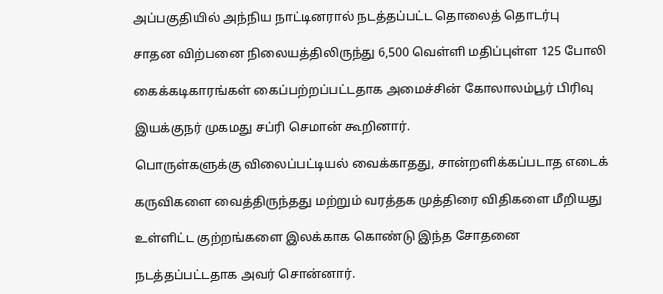அப்பகுதியில் அந்நிய நாட்டினரால் நடத்தப்பட்ட தொலைத் தொடர்பு

சாதன விற்பனை நிலையத்திலிருந்து 6,500 வெள்ளி மதிப்புள்ள 125 போலி

கைக்கடிகாரங்கள் கைப்பற்றப்பட்டதாக அமைச்சின் கோலாலம்பூர் பிரிவு

இயக்குநர் முகமது சப்ரி செமான் கூறினார்.

பொருள்களுக்கு விலைப்பட்டியல் வைக்காதது, சான்றளிக்கப்படாத எடைக்

கருவிகளை வைத்திருந்தது மற்றும் வரத்தக முத்திரை விதிகளை மீறியது

உள்ளிட்ட குற்றங்களை இலக்காக கொண்டு இந்த சோதனை

நடத்தப்பட்டதாக அவர் சொன்னார்.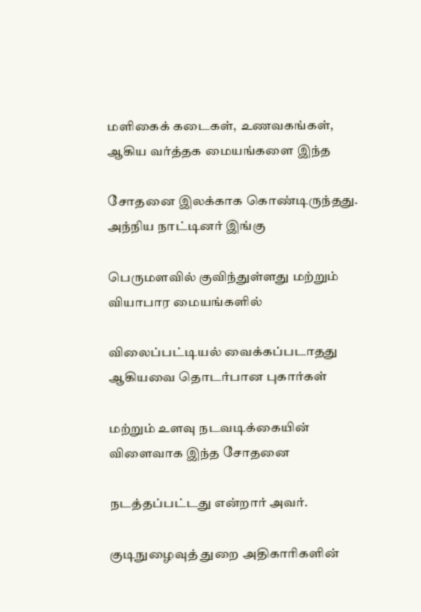மளிகைக் கடைகள், உணவகங்கள், ஆகிய வர்த்தக மையங்களை இந்த

சோதனை இலக்காக கொண்டிருந்தது. அந்நிய நாட்டினர் இங்கு

பெருமளவில் குவிந்துள்ளது மற்றும் வியாபார மையங்களில்

விலைப்பட்டியல் வைக்கப்படாதது ஆகியவை தொடர்பான புகார்கள்

மற்றும் உளவு நடவடிக்கையின் விளைவாக இந்த சோதனை

நடத்தப்பட்டது என்றார் அவர்.

குடிநுழைவுத் துறை அதிகாரிகளின்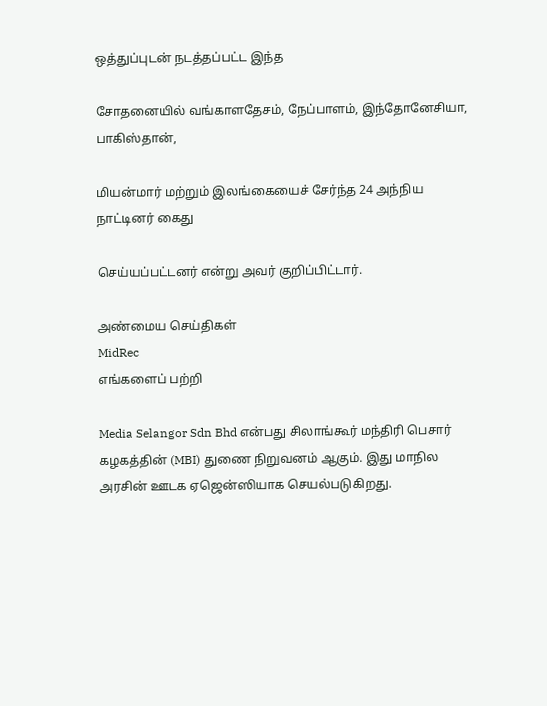ஒத்துப்புடன் நடத்தப்பட்ட இந்த

சோதனையில் வங்காளதேசம், நேப்பாளம், இந்தோனேசியா, பாகிஸ்தான்,

மியன்மார் மற்றும் இலங்கையைச் சேர்ந்த 24 அந்நிய நாட்டினர் கைது

செய்யப்பட்டனர் என்று அவர் குறிப்பிட்டார்.

அண்மைய செய்திகள்
MidRec
எங்களைப் பற்றி

Media Selangor Sdn Bhd என்பது சிலாங்கூர் மந்திரி பெசார் கழகத்தின் (MBI) துணை நிறுவனம் ஆகும். இது மாநில அரசின் ஊடக ஏஜென்ஸியாக செயல்படுகிறது.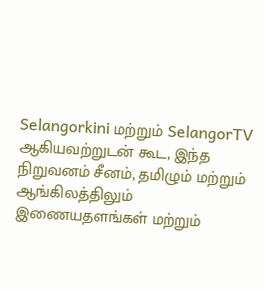Selangorkini மற்றும் SelangorTV ஆகியவற்றுடன் கூட, இந்த நிறுவனம் சீனம், தமிழும் மற்றும் ஆங்கிலத்திலும் இணையதளங்கள் மற்றும்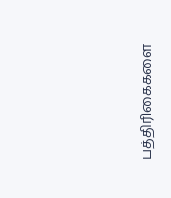பத்திரிகைகளை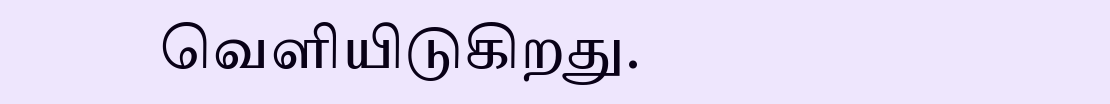வெளியிடுகிறது.